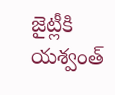జైట్లీకి యశ్వంత్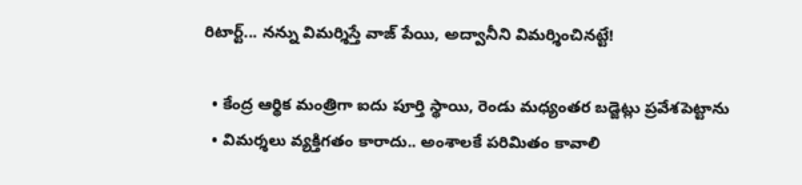రిటార్ట్... నన్ను విమర్శిస్తే వాజ్ పేయి, అద్వానీని విమర్శించినట్టే!

  • కేంద్ర ఆర్థిక మంత్రిగా ఐదు పూర్తి స్థాయి, రెండు మధ్యంతర బడ్జెట్లు ప్రవేశపెట్టాను
  • విమర్శలు వ్యక్తిగతం కారాదు.. అంశాలకే పరిమితం కావాలి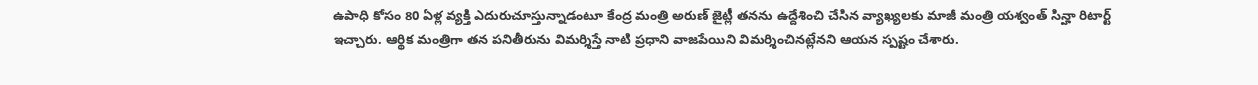ఉపాధి కోసం 80 ఏళ్ల వ్యక్తి ఎదురుచూస్తున్నాడంటూ కేంద్ర మంత్రి అరుణ్‌ జైట్లీ తనను ఉద్దేశించి చేసిన వ్యాఖ్యలకు మాజీ మంత్రి యశ్వంత్ సిన్హా రిటార్ట్ ఇచ్చారు. ఆర్థిక మంత్రిగా తన పనితీరును విమర్శిస్తే నాటి ప్రధాని వాజపేయిని విమర్శించినట్లేనని ఆయన స్పష్టం చేశారు.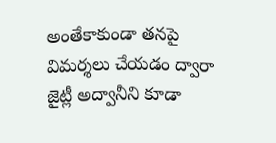అంతేకాకుండా తనపై విమర్శలు చేయడం ద్వారా జైట్లీ అద్వానీని కూడా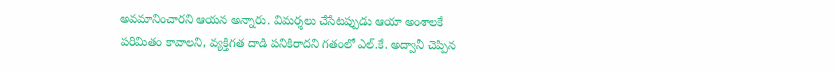అవమానించారని ఆయన అన్నారు. విమర్శలు చేసేటప్పుడు ఆయా అంశాలకే పరిమితం కావాలని, వ్యక్తిగత దాడి పనికిరాదని గతంలో ఎల్‌.కే. అద్వానీ చెప్పిన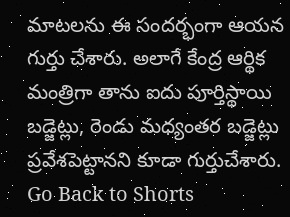మాటలను ఈ సందర్భంగా ఆయన గుర్తు చేశారు. అలాగే కేంద్ర ఆర్థిక మంత్రిగా తాను ఐదు పూర్తిస్థాయి బడ్జెట్లు, రెండు మధ్యంతర బడ్జెట్లు ప్రవేశపెట్టానని కూడా గుర్తుచేశారు.
Go Back to Shorts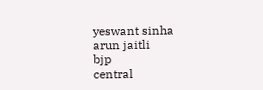yeswant sinha
arun jaitli
bjp
central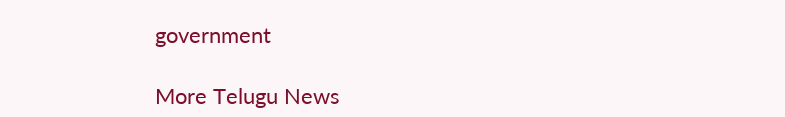government

More Telugu News